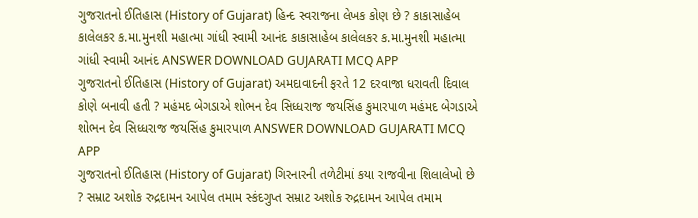ગુજરાતનો ઈતિહાસ (History of Gujarat) હિન્દ સ્વરાજના લેખક કોણ છે ? કાકાસાહેબ કાલેલકર ક.મા.મુનશી મહાત્મા ગાંધી સ્વામી આનંદ કાકાસાહેબ કાલેલકર ક.મા.મુનશી મહાત્મા ગાંધી સ્વામી આનંદ ANSWER DOWNLOAD GUJARATI MCQ APP
ગુજરાતનો ઈતિહાસ (History of Gujarat) અમદાવાદની ફરતે 12 દરવાજા ધરાવતી દિવાલ કોણે બનાવી હતી ? મહંમદ બેગડાએ શોભન દેવ સિધ્ધરાજ જયસિંહ કુમારપાળ મહંમદ બેગડાએ શોભન દેવ સિધ્ધરાજ જયસિંહ કુમારપાળ ANSWER DOWNLOAD GUJARATI MCQ APP
ગુજરાતનો ઈતિહાસ (History of Gujarat) ગિરનારની તળેટીમાં કયા રાજવીના શિલાલેખો છે ? સમ્રાટ અશોક રુદ્રદામન આપેલ તમામ સ્કંદગુપ્ત સમ્રાટ અશોક રુદ્રદામન આપેલ તમામ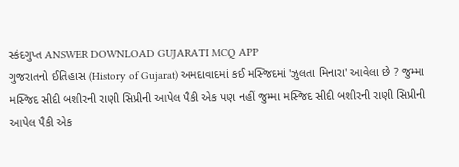સ્કંદગુપ્ત ANSWER DOWNLOAD GUJARATI MCQ APP
ગુજરાતનો ઈતિહાસ (History of Gujarat) અમદાવાદમાં કઈ મસ્જિદમાં 'ઝુલતા મિનારા' આવેલા છે ? જુમ્મા મસ્જિદ સીદી બશીરની રાણી સિપ્રીની આપેલ પૈકી એક પણ નહીં જુમ્મા મસ્જિદ સીદી બશીરની રાણી સિપ્રીની આપેલ પૈકી એક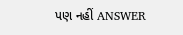પણ નહીં ANSWER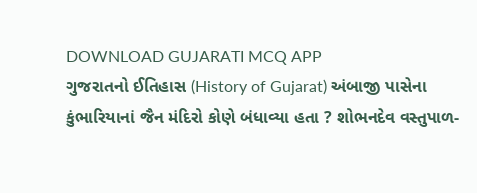DOWNLOAD GUJARATI MCQ APP
ગુજરાતનો ઈતિહાસ (History of Gujarat) અંબાજી પાસેના કુંભારિયાનાં જૈન મંદિરો કોણે બંધાવ્યા હતા ? શોભનદેવ વસ્તુપાળ-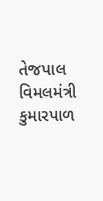તેજપાલ વિમલમંત્રી કુમારપાળ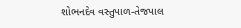શોભનદેવ વસ્તુપાળ-તેજપાલ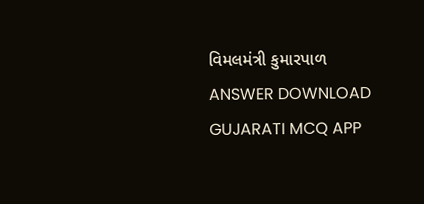વિમલમંત્રી કુમારપાળ ANSWER DOWNLOAD GUJARATI MCQ APP